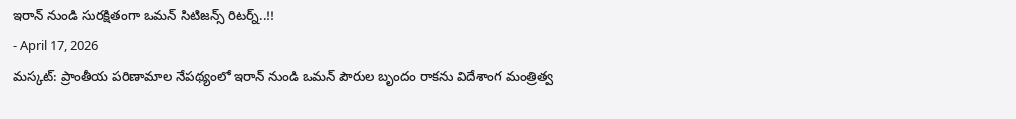ఇరాన్ నుండి సురక్షితంగా ఒమన్ సిటిజన్స్ రిటర్న్..!!
- April 17, 2026
మస్కట్: ప్రాంతీయ పరిణామాల నేపథ్యంలో ఇరాన్ నుండి ఒమన్ పౌరుల బృందం రాకను విదేశాంగ మంత్రిత్వ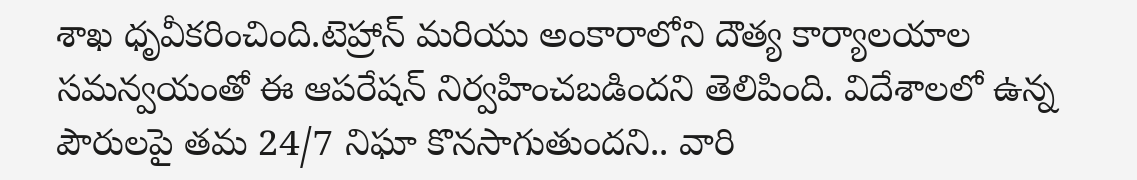శాఖ ధృవీకరించింది.టెహ్రాన్ మరియు అంకారాలోని దౌత్య కార్యాలయాల సమన్వయంతో ఈ ఆపరేషన్ నిర్వహించబడిందని తెలిపింది. విదేశాలలో ఉన్న పౌరులపై తమ 24/7 నిఘా కొనసాగుతుందని.. వారి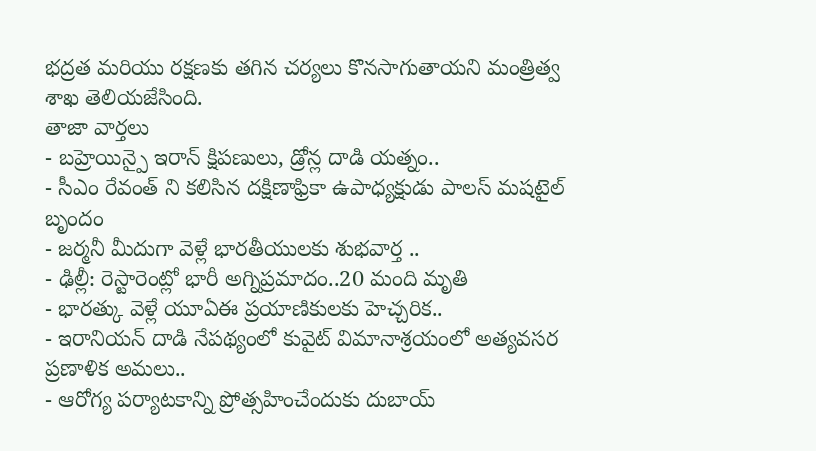భద్రత మరియు రక్షణకు తగిన చర్యలు కొనసాగుతాయని మంత్రిత్వ శాఖ తెలియజేసింది.
తాజా వార్తలు
- బహ్రెయిన్పై ఇరాన్ క్షిపణులు, డ్రోన్ల దాడి యత్నం..
- సీఎం రేవంత్ ని కలిసిన దక్షిణాఫ్రికా ఉపాధ్యక్షుడు పాలస్ మషటైల్ బృందం
- జర్మనీ మీదుగా వెళ్లే భారతీయులకు శుభవార్త ..
- ఢిల్లీ: రెస్టారెంట్లో భారీ అగ్నిప్రమాదం..20 మంది మృతి
- భారత్కు వెళ్లే యూఏఈ ప్రయాణికులకు హెచ్చరిక..
- ఇరానియన్ దాడి నేపథ్యంలో కువైట్ విమానాశ్రయంలో అత్యవసర ప్రణాళిక అమలు..
- ఆరోగ్య పర్యాటకాన్ని ప్రోత్సహించేందుకు దుబాయ్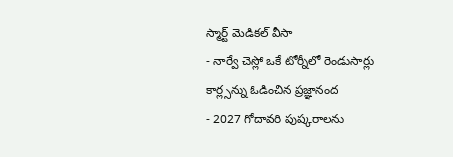స్మార్ట్ మెడికల్ వీసా
- నార్వే చెస్లో ఒకే టోర్నీలో రెండుసార్లు కార్ల్సన్ను ఓడించిన ప్రజ్ఞానంద
- 2027 గోదావరి పుష్కరాలను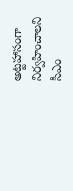అట్టహాసంగా నిర్వహించాలని సీఎం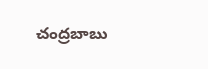చంద్రబాబు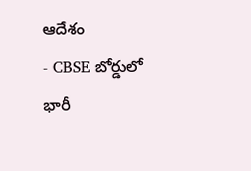ఆదేశం
- CBSE బోర్డులో భారీ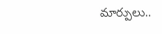మార్పులు..